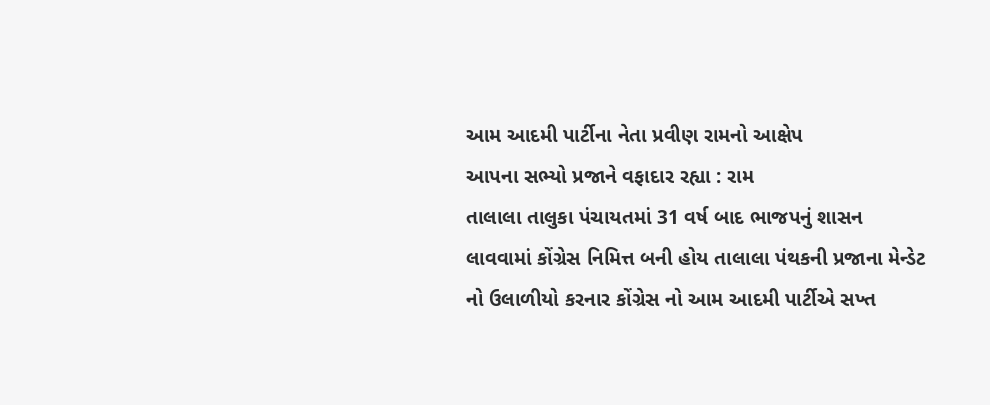આમ આદમી પાર્ટીના નેતા પ્રવીણ રામનો આક્ષેપ
આપના સભ્યો પ્રજાને વફાદાર રહ્યા : રામ
તાલાલા તાલુકા પંચાયતમાં 31 વર્ષ બાદ ભાજપનું શાસન લાવવામાં કોંગ્રેસ નિમિત્ત બની હોય તાલાલા પંથકની પ્રજાના મેન્ડેટ નો ઉલાળીયો કરનાર કોંગ્રેસ નો આમ આદમી પાર્ટીએ સખ્ત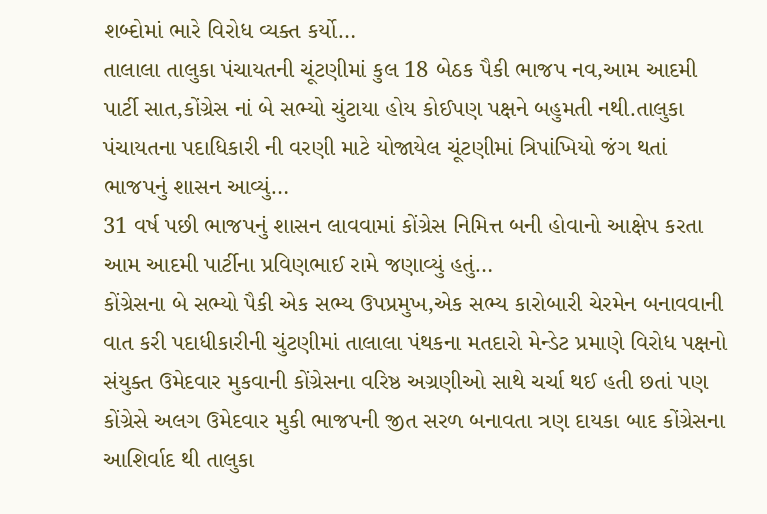શબ્દોમાં ભારે વિરોધ વ્યક્ત કર્યો…
તાલાલા તાલુકા પંચાયતની ચૂંટણીમાં કુલ 18 બેઠક પૈકી ભાજપ નવ,આમ આદમી પાર્ટી સાત,કોંગ્રેસ નાં બે સભ્યો ચુંટાયા હોય કોઈપણ પક્ષને બહુમતી નથી.તાલુકા પંચાયતના પદાધિકારી ની વરણી માટે યોજાયેલ ચૂંટણીમાં ત્રિપાંખિયો જંગ થતાં ભાજપનું શાસન આવ્યું…
31 વર્ષ પછી ભાજપનું શાસન લાવવામાં કોંગ્રેસ નિમિત્ત બની હોવાનો આક્ષેપ કરતા આમ આદમી પાર્ટીના પ્રવિણભાઈ રામે જણાવ્યું હતું…
કોંગ્રેસના બે સભ્યો પૈકી એક સભ્ય ઉપપ્રમુખ,એક સભ્ય કારોબારી ચેરમેન બનાવવાની વાત કરી પદાધીકારીની ચુંટણીમાં તાલાલા પંથકના મતદારો મેન્ડેટ પ્રમાણે વિરોધ પક્ષનો સંયુક્ત ઉમેદવાર મુકવાની કોંગ્રેસના વરિષ્ઠ અગ્રણીઓ સાથે ચર્ચા થઈ હતી છતાં પણ કોંગ્રેસે અલગ ઉમેદવાર મુકી ભાજપની જીત સરળ બનાવતા ત્રણ દાયકા બાદ કોંગ્રેસના આશિર્વાદ થી તાલુકા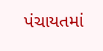પંચાયતમાં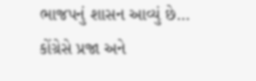ભાજપનું શાસન આવ્યું છે… કોંગ્રેસે પ્રજા અને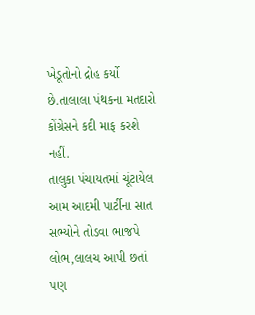ખેડૂતોનો દ્રોહ કર્યો છે.તાલાલા પંથકના મતદારો કોંગ્રેસને કદી માફ કરશે નહીં.
તાલુકા પંચાયતમાં ચૂંટાયેલ આમ આદમી પાર્ટીના સાત સભ્યોને તોડવા ભાજપે લોભ,લાલચ આપી છતાં પણ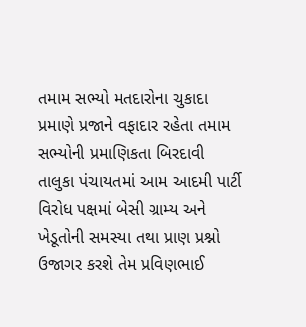તમામ સભ્યો મતદારોના ચુકાદા પ્રમાણે પ્રજાને વફાદાર રહેતા તમામ સભ્યોની પ્રમાણિકતા બિરદાવી તાલુકા પંચાયતમાં આમ આદમી પાર્ટી વિરોધ પક્ષમાં બેસી ગ્રામ્ય અને ખેડૂતોની સમસ્યા તથા પ્રાણ પ્રશ્નો ઉજાગર કરશે તેમ પ્રવિણભાઈ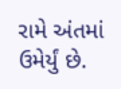રામે અંતમાં ઉમેર્યું છે.